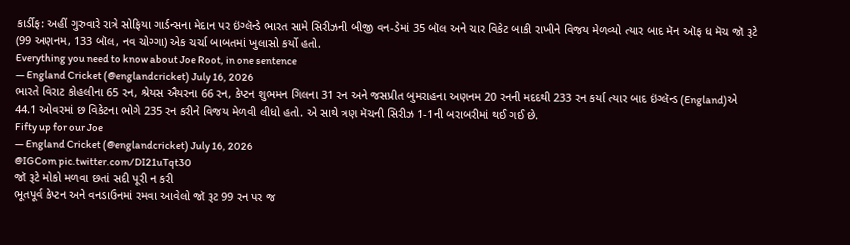કાર્ડીફ: અહીં ગુરુવારે રાત્રે સોફિયા ગાર્ડન્સના મેદાન પર ઇંગ્લૅન્ડે ભારત સામે સિરીઝની બીજી વન-ડેમાં 35 બૉલ અને ચાર વિકેટ બાકી રાખીને વિજય મેળવ્યો ત્યાર બાદ મૅન ઑફ ધ મૅચ જૉ રૂટે (99 અણનમ, 133 બૉલ, નવ ચોગ્ગા) એક ચર્ચા બાબતમાં ખુલાસો કર્યો હતો.
Everything you need to know about Joe Root, in one sentence
— England Cricket (@englandcricket) July 16, 2026
ભારતે વિરાટ કોહલીના 65 રન, શ્રેયસ ઐયરના 66 રન, કેપ્ટન શુભમન ગિલના 31 રન અને જસપ્રીત બુમરાહના અણનમ 20 રનની મદદથી 233 રન કર્યા ત્યાર બાદ ઇંગ્લૅન્ડ (England)એ 44.1 ઓવરમાં છ વિકેટના ભોગે 235 રન કરીને વિજય મેળવી લીધો હતો. એ સાથે ત્રણ મૅચની સિરીઝ 1-1ની બરાબરીમાં થઈ ગઈ છે.
Fifty up for our Joe
— England Cricket (@englandcricket) July 16, 2026
@IGCom pic.twitter.com/DI21uTqt30
જૉ રૂટે મોકો મળવા છતાં સદી પૂરી ન કરી
ભૂતપૂર્વ કેપ્ટન અને વનડાઉનમાં રમવા આવેલો જૉ રૂટ 99 રન પર જ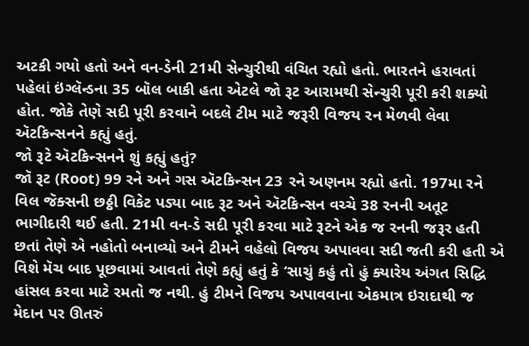અટકી ગયો હતો અને વન-ડેની 21મી સેન્ચુરીથી વંચિત રહ્યો હતો. ભારતને હરાવતાં પહેલાં ઇંગ્લૅન્ડના 35 બૉલ બાકી હતા એટલે જો રૂટ આરામથી સેન્ચુરી પૂરી કરી શક્યો હોત. જોકે તેણે સદી પૂરી કરવાને બદલે ટીમ માટે જરૂરી વિજય રન મેળવી લેવા ઍટકિન્સનને કહ્યું હતું.
જો રૂટે ઍટકિન્સનને શું કહ્યું હતું?
જૉ રૂટ (Root) 99 રને અને ગસ ઍટકિન્સન 23 રને અણનમ રહ્યો હતો. 197મા રને વિલ જૅક્સની છઠ્ઠી વિકેટ પડ્યા બાદ રૂટ અને ઍટકિન્સન વચ્ચે 38 રનની અતૂટ ભાગીદારી થઈ હતી. 21મી વન-ડે સદી પૂરી કરવા માટે રૂટને એક જ રનની જરૂર હતી છતાં તેણે એ નહોતો બનાવ્યો અને ટીમને વહેલો વિજય અપાવવા સદી જતી કરી હતી એ વિશે મૅચ બાદ પૂછવામાં આવતાં તેણે કહ્યું હતું કે ‘સાચું કહું તો હું ક્યારેય અંગત સિદ્ધિ હાંસલ કરવા માટે રમતો જ નથી. હું ટીમને વિજય અપાવવાના એકમાત્ર ઇરાદાથી જ મેદાન પર ઊતરું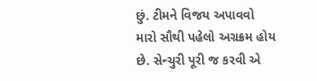છું. ટીમને વિજય અપાવવો મારો સૌથી પહેલો અગ્રક્રમ હોય છે. સેન્ચુરી પૂરી જ કરવી એ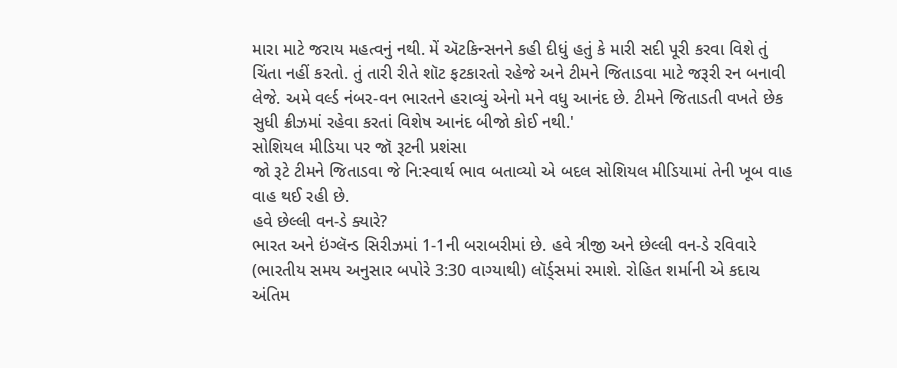મારા માટે જરાય મહત્વનું નથી. મેં ઍટકિન્સનને કહી દીધું હતું કે મારી સદી પૂરી કરવા વિશે તું ચિંતા નહીં કરતો. તું તારી રીતે શૉટ ફટકારતો રહેજે અને ટીમને જિતાડવા માટે જરૂરી રન બનાવી લેજે. અમે વર્લ્ડ નંબર-વન ભારતને હરાવ્યું એનો મને વધુ આનંદ છે. ટીમને જિતાડતી વખતે છેક સુધી ક્રીઝમાં રહેવા કરતાં વિશેષ આનંદ બીજો કોઈ નથી.'
સોશિયલ મીડિયા પર જૉ રૂટની પ્રશંસા
જો રૂટે ટીમને જિતાડવા જે નિ:સ્વાર્થ ભાવ બતાવ્યો એ બદલ સોશિયલ મીડિયામાં તેની ખૂબ વાહ વાહ થઈ રહી છે.
હવે છેલ્લી વન-ડે ક્યારે?
ભારત અને ઇંગ્લૅન્ડ સિરીઝમાં 1-1ની બરાબરીમાં છે. હવે ત્રીજી અને છેલ્લી વન-ડે રવિવારે (ભારતીય સમય અનુસાર બપોરે 3:30 વાગ્યાથી) લૉર્ડ્સમાં રમાશે. રોહિત શર્માની એ કદાચ અંતિમ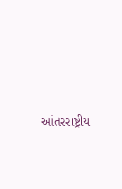આંતરરાષ્ટ્રીય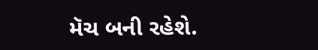મૅચ બની રહેશે.